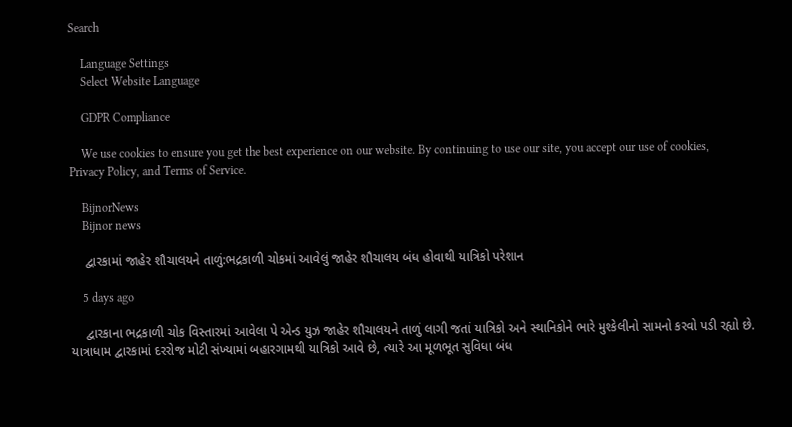Search

    Language Settings
    Select Website Language

    GDPR Compliance

    We use cookies to ensure you get the best experience on our website. By continuing to use our site, you accept our use of cookies, Privacy Policy, and Terms of Service.

    BijnorNews
    Bijnor news

    દ્વારકામાં જાહેર શૌચાલયને તાળું:ભદ્રકાળી ચોકમાં આવેલું જાહેર શૌચાલય બંધ હોવાથી યાત્રિકો પરેશાન

    5 days ago

    દ્વારકાના ભદ્રકાળી ચોક વિસ્તારમાં આવેલા પે એન્ડ યુઝ જાહેર શૌચાલયને તાળું લાગી જતાં યાત્રિકો અને સ્થાનિકોને ભારે મુશ્કેલીનો સામનો કરવો પડી રહ્યો છે. યાત્રાધામ દ્વારકામાં દરરોજ મોટી સંખ્યામાં બહારગામથી યાત્રિકો આવે છે, ત્યારે આ મૂળભૂત સુવિધા બંધ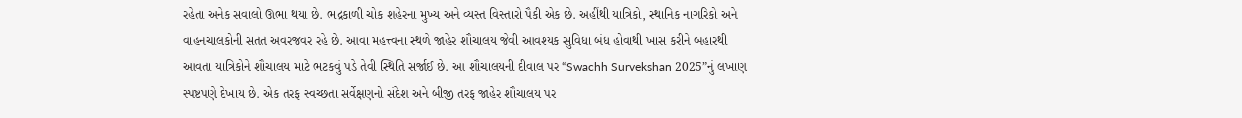રહેતા અનેક સવાલો ઊભા થયા છે. ભદ્રકાળી ચોક શહેરના મુખ્ય અને વ્યસ્ત વિસ્તારો પૈકી એક છે. અહીંથી યાત્રિકો, સ્થાનિક નાગરિકો અને વાહનચાલકોની સતત અવરજવર રહે છે. આવા મહત્ત્વના સ્થળે જાહેર શૌચાલય જેવી આવશ્યક સુવિધા બંધ હોવાથી ખાસ કરીને બહારથી આવતા યાત્રિકોને શૌચાલય માટે ભટકવું પડે તેવી સ્થિતિ સર્જાઈ છે. આ શૌચાલયની દીવાલ પર “Swachh Survekshan 2025”નું લખાણ સ્પષ્ટપણે દેખાય છે. એક તરફ સ્વચ્છતા સર્વેક્ષણનો સંદેશ અને બીજી તરફ જાહેર શૌચાલય પર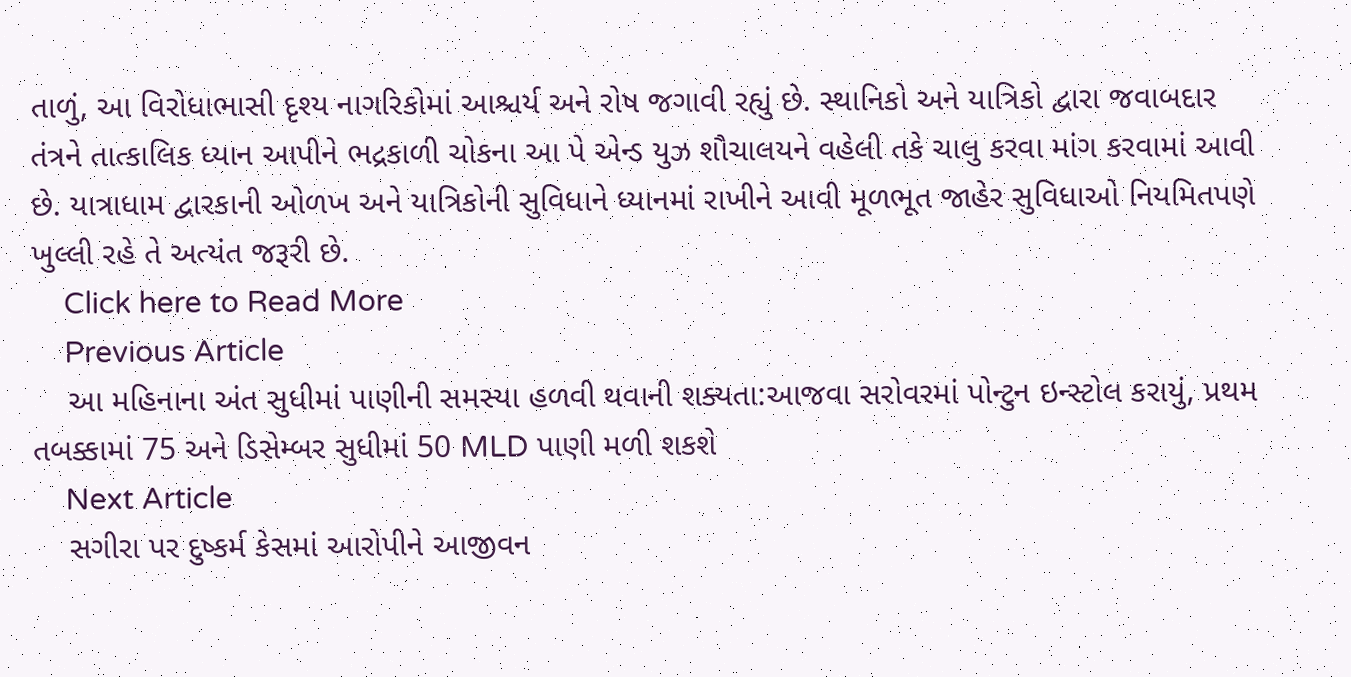તાળું, આ વિરોધાભાસી દૃશ્ય નાગરિકોમાં આશ્ચર્ય અને રોષ જગાવી રહ્યું છે. સ્થાનિકો અને યાત્રિકો દ્વારા જવાબદાર તંત્રને તાત્કાલિક ધ્યાન આપીને ભદ્રકાળી ચોકના આ પે એન્ડ યુઝ શૌચાલયને વહેલી તકે ચાલુ કરવા માંગ કરવામાં આવી છે. યાત્રાધામ દ્વારકાની ઓળખ અને યાત્રિકોની સુવિધાને ધ્યાનમાં રાખીને આવી મૂળભૂત જાહેર સુવિધાઓ નિયમિતપણે ખુલ્લી રહે તે અત્યંત જરૂરી છે.
    Click here to Read More
    Previous Article
    આ મહિનાના અંત સુધીમાં પાણીની સમસ્યા હળવી થવાની શક્યતા:આજવા સરોવરમાં પોન્ટુન ઇન્સ્ટોલ કરાયું, પ્રથમ તબક્કામાં 75 અને ડિસેમ્બર સુધીમાં 50 MLD પાણી મળી શકશે
    Next Article
    સગીરા પર દુષ્કર્મ કેસમાં આરોપીને આજીવન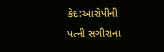કેદ:આરોપીની પત્ની સગીરાના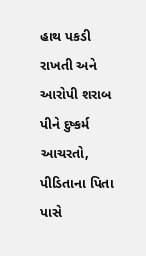હાથ પકડી રાખતી અને આરોપી શરાબ પીને દુષ્કર્મ આચરતો, પીડિતાના પિતા પાસે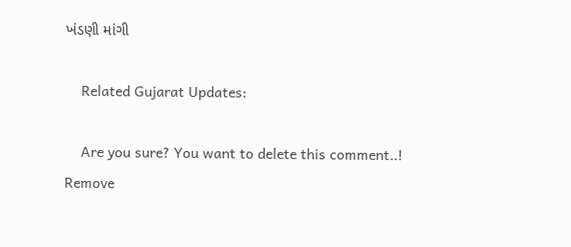ખંડણી માંગી

    Related Gujarat Updates:

    Are you sure? You want to delete this comment..! Remove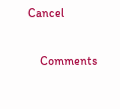Cancel

    Comments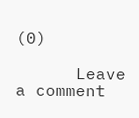(0)

      Leave a comment